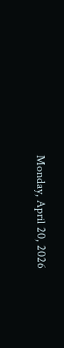Monday, April 20, 2026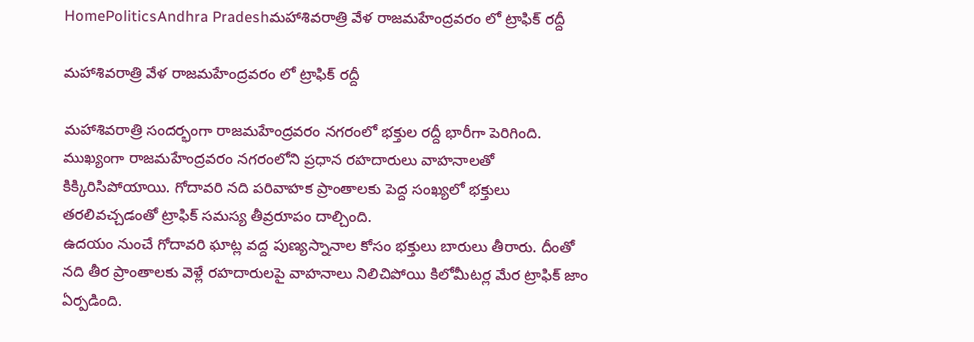HomePoliticsAndhra Pradeshమహాశివరాత్రి వేళ రాజమహేంద్రవరం లో ట్రాఫిక్ రద్దీ

మహాశివరాత్రి వేళ రాజమహేంద్రవరం లో ట్రాఫిక్ రద్దీ

మహాశివరాత్రి సందర్భంగా రాజమహేంద్రవరం నగరంలో భక్తుల రద్దీ భారీగా పెరిగింది. ముఖ్యంగా రాజమహేంద్రవరం నగరంలోని ప్రధాన రహదారులు వాహనాలతో కిక్కిరిసిపోయాయి. గోదావరి నది పరివాహక ప్రాంతాలకు పెద్ద సంఖ్యలో భక్తులు తరలివచ్చడంతో ట్రాఫిక్ సమస్య తీవ్రరూపం దాల్చింది.
ఉదయం నుంచే గోదావరి ఘాట్ల వద్ద పుణ్యస్నానాల కోసం భక్తులు బారులు తీరారు. దీంతో నది తీర ప్రాంతాలకు వెళ్లే రహదారులపై వాహనాలు నిలిచిపోయి కిలోమీటర్ల మేర ట్రాఫిక్ జాం ఏర్పడింది.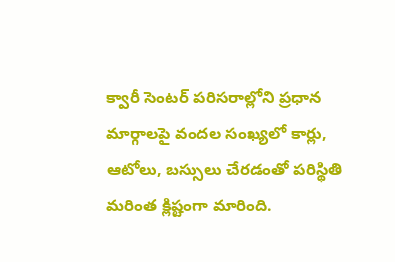క్వారీ సెంటర్ పరిసరాల్లోని ప్రధాన మార్గాలపై వందల సంఖ్యలో కార్లు, ఆటోలు, బస్సులు చేరడంతో పరిస్థితి మరింత క్లిష్టంగా మారింది.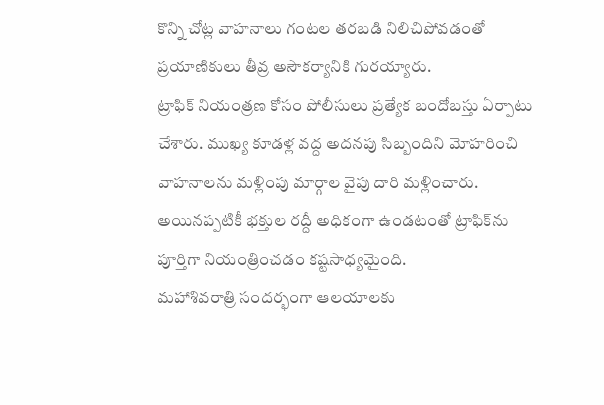కొన్ని చోట్ల వాహనాలు గంటల తరబడి నిలిచిపోవడంతో ప్రయాణికులు తీవ్ర అసౌకర్యానికి గురయ్యారు.
ట్రాఫిక్ నియంత్రణ కోసం పోలీసులు ప్రత్యేక బందోబస్తు ఏర్పాటు చేశారు. ముఖ్య కూడళ్ల వద్ద అదనపు సిబ్బందిని మోహరించి వాహనాలను మళ్లింపు మార్గాల వైపు దారి మళ్లించారు. అయినప్పటికీ భక్తుల రద్దీ అధికంగా ఉండటంతో ట్రాఫిక్‌ను పూర్తిగా నియంత్రించడం కష్టసాధ్యమైంది.
మహాశివరాత్రి సందర్భంగా ఆలయాలకు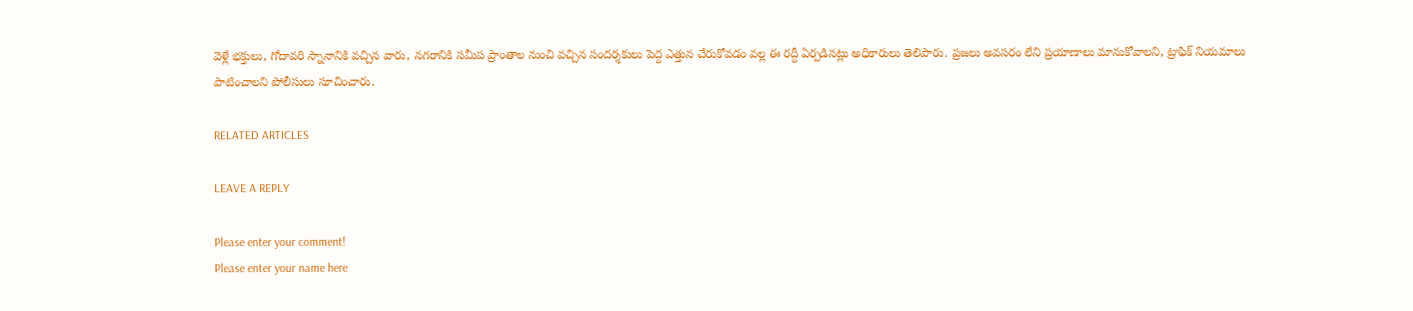వెళ్లే భక్తులు, గోదావరి స్నానానికి వచ్చిన వారు, నగరానికి సమీప ప్రాంతాల నుంచి వచ్చిన సందర్శకులు పెద్ద ఎత్తున చేరుకోవడం వల్ల ఈ రద్దీ ఏర్పడినట్లు అధికారులు తెలిపారు. ప్రజలు అవసరం లేని ప్రయాణాలు మానుకోవాలని, ట్రాఫిక్ నియమాలు పాటించాలని పోలీసులు సూచించారు.

RELATED ARTICLES

LEAVE A REPLY

Please enter your comment!
Please enter your name here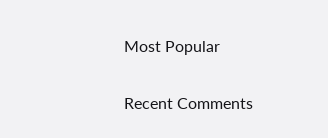Most Popular

Recent Comments